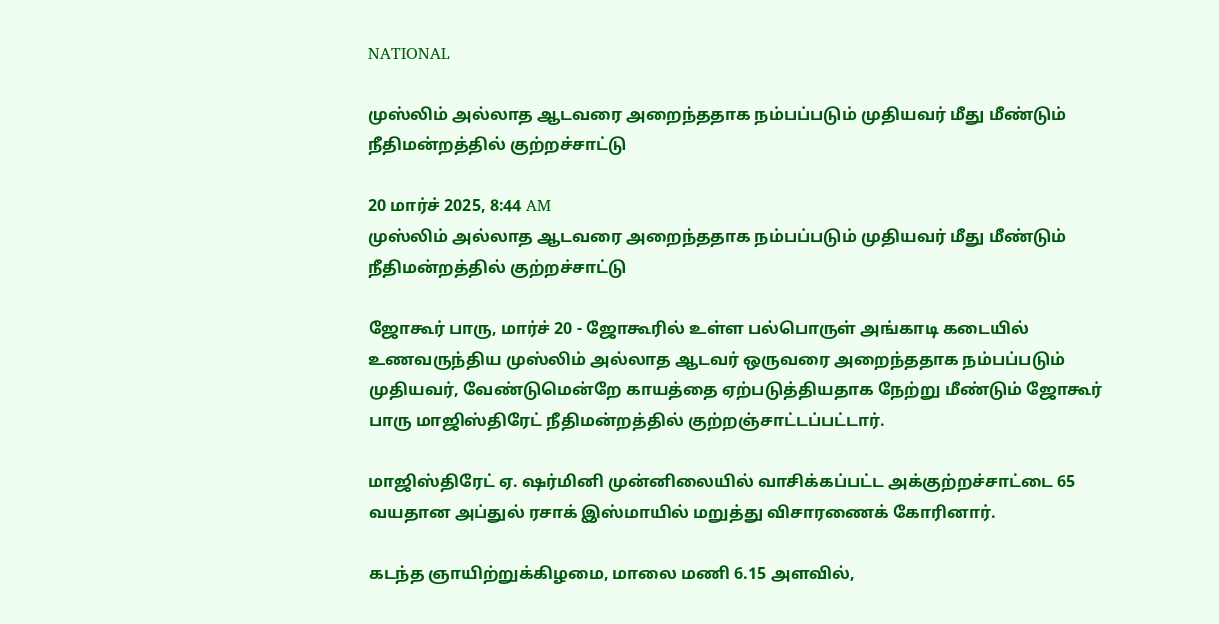NATIONAL

முஸ்லிம் அல்லாத ஆடவரை அறைந்ததாக நம்பப்படும் முதியவர் மீது மீண்டும் நீதிமன்றத்தில் குற்றச்சாட்டு

20 மார்ச் 2025, 8:44 AM
முஸ்லிம் அல்லாத ஆடவரை அறைந்ததாக நம்பப்படும் முதியவர் மீது மீண்டும் நீதிமன்றத்தில் குற்றச்சாட்டு

ஜோகூர் பாரு, மார்ச் 20 - ஜோகூரில் உள்ள பல்பொருள் அங்காடி கடையில் உணவருந்திய முஸ்லிம் அல்லாத ஆடவர் ஒருவரை அறைந்ததாக நம்பப்படும் முதியவர், வேண்டுமென்றே காயத்தை ஏற்படுத்தியதாக நேற்று மீண்டும் ஜோகூர் பாரு மாஜிஸ்திரேட் நீதிமன்றத்தில் குற்றஞ்சாட்டப்பட்டார்.

மாஜிஸ்திரேட் ஏ. ஷர்மினி முன்னிலையில் வாசிக்கப்பட்ட அக்குற்றச்சாட்டை 65 வயதான அப்துல் ரசாக் இஸ்மாயில் மறுத்து விசாரணைக் கோரினார்.

கடந்த ஞாயிற்றுக்கிழமை, மாலை மணி 6.15 அளவில்,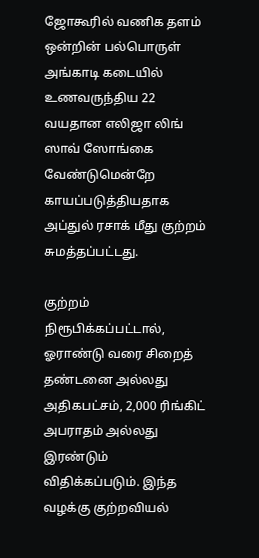ஜோகூரில் வணிக தளம் ஒன்றின் பல்பொருள் அங்காடி கடையில் உணவருந்திய 22 வயதான எலிஜா லிங் ஸாவ் ஸோங்கை வேண்டுமென்றே காயப்படுத்தியதாக அப்துல் ரசாக் மீது குற்றம் சுமத்தப்பட்டது.

குற்றம் நிரூபிக்கப்பட்டால், ஓராண்டு வரை சிறைத் தண்டனை அல்லது அதிகபட்சம், 2,000 ரிங்கிட் அபராதம் அல்லது இரண்டும் விதிக்கப்படும். இந்த வழக்கு குற்றவியல்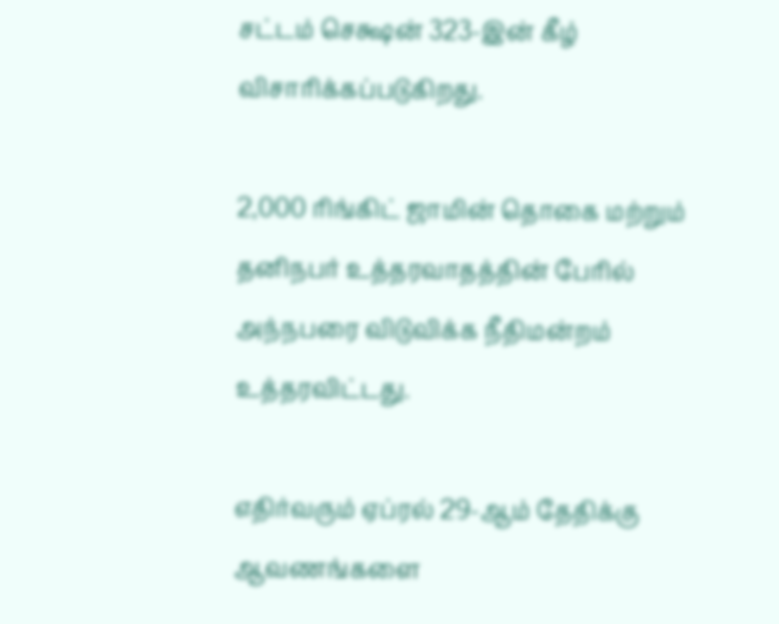சட்டம் செக்ஷன் 323-இன் கீழ் விசாரிக்கப்படுகிறது.

2,000 ரிங்கிட் ஜாமின் தொகை மற்றும் தனிநபர் உத்தரவாதத்தின் பேரில் அந்நபரை விடுவிக்க நீதிமன்றம் உத்தரவிட்டது.

எதிர்வரும் ஏப்ரல் 29-ஆம் தேதிக்கு ஆவணங்களை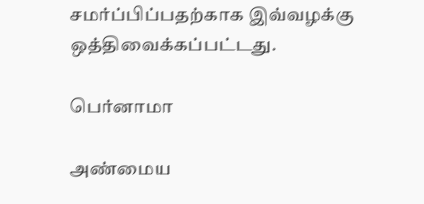சமர்ப்பிப்பதற்காக இவ்வழக்கு ஒத்திவைக்கப்பட்டது.

பெர்னாமா

அண்மைய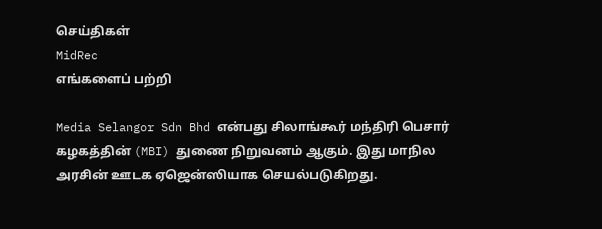செய்திகள்
MidRec
எங்களைப் பற்றி

Media Selangor Sdn Bhd என்பது சிலாங்கூர் மந்திரி பெசார் கழகத்தின் (MBI) துணை நிறுவனம் ஆகும். இது மாநில அரசின் ஊடக ஏஜென்ஸியாக செயல்படுகிறது.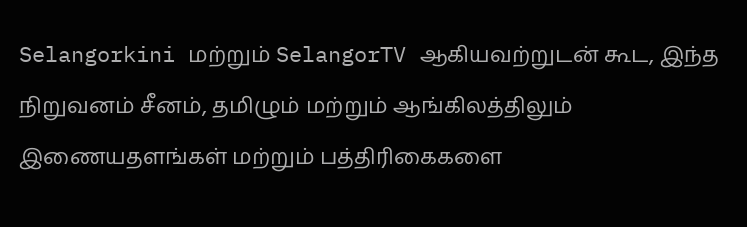Selangorkini மற்றும் SelangorTV ஆகியவற்றுடன் கூட, இந்த நிறுவனம் சீனம், தமிழும் மற்றும் ஆங்கிலத்திலும் இணையதளங்கள் மற்றும் பத்திரிகைகளை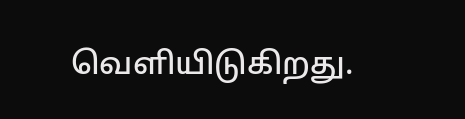வெளியிடுகிறது.